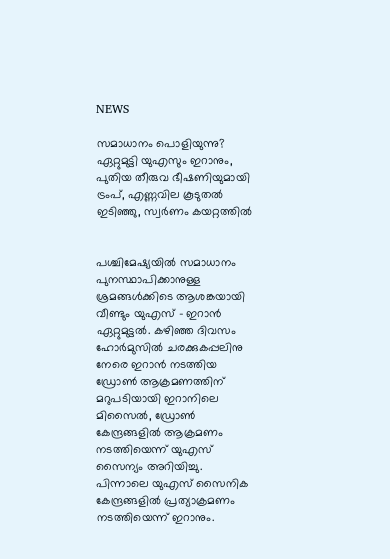NEWS

സമാധാനം പൊളിയുന്നു? ഏറ്റുമുട്ടി യുഎസും ഇറാനും, പുതിയ തീരുവ ഭീഷണിയുമായി ട്രംപ്, എണ്ണവില കൂടുതൽ ഇടിഞ്ഞു, സ്വർണം കയറ്റത്തിൽ


പശ്ചിമേഷ്യയിൽ സമാധാനം പുനസ്ഥാപിക്കാനുള്ള ശ്രമങ്ങൾക്കിടെ ആശങ്കയായി വീണ്ടും യുഎസ് – ഇറാൻ ഏറ്റുമുട്ടൽ. കഴിഞ്ഞ ദിവസം ഹോർമുസിൽ ചരക്കുകപ്പലിനു നേരെ ഇറാൻ നടത്തിയ ഡ്രോൺ ആക്രമണത്തിന് മറുപടിയായി ഇറാനിലെ മിസൈൽ, ഡ്രോൺ കേന്ദ്രങ്ങളിൽ ആക്രമണം നടത്തിയെന്ന് യുഎസ് സൈന്യം അറിയിച്ചു. പിന്നാലെ യുഎസ് സൈനിക കേന്ദ്രങ്ങളിൽ പ്രത്യാക്രമണം നടത്തിയെന്ന് ഇറാനും.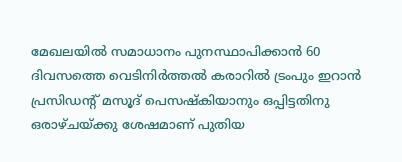മേഖലയിൽ സമാധാനം പുനസ്ഥാപിക്കാൻ 60 ദിവസത്തെ വെടിനിർത്തൽ കരാറിൽ ട്രംപും ഇറാൻ പ്രസിഡന്റ് മസൂദ് പെസഷ്കിയാനും ഒപ്പിട്ടതിനു ഒരാഴ്ചയ്ക്കു ശേഷമാണ് പുതിയ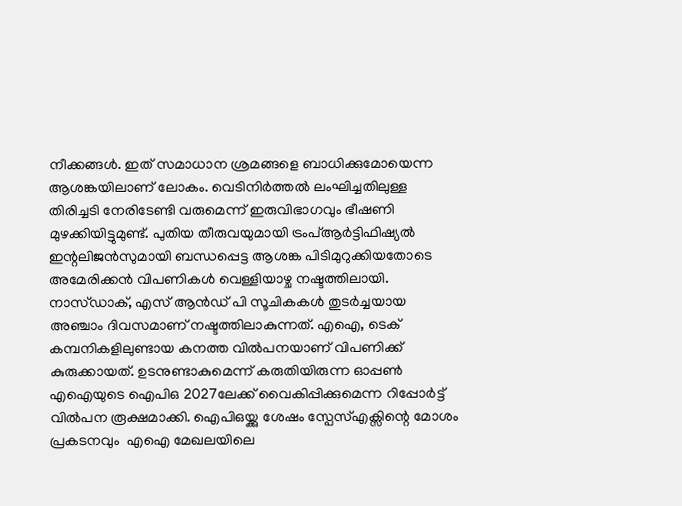നീക്കങ്ങൾ. ഇത് സമാധാന ശ്രമങ്ങളെ ബാധിക്കുമോയെന്ന ആശങ്കയിലാണ് ലോകം. വെടിനിർത്തൽ ലംഘിച്ചതിലുള്ള തിരിച്ചടി നേരിടേണ്ടി വരുമെന്ന് ഇരുവിഭാഗവും ഭീഷണി മുഴക്കിയിട്ടുമുണ്ട്. പുതിയ തീരുവയുമായി ട്രംപ്ആർട്ടിഫിഷ്യൽ ഇന്റലിജൻസുമായി ബന്ധപ്പെട്ട ആശങ്ക പിടിമുറുക്കിയതോടെ അമേരിക്കൻ വിപണികൾ വെള്ളിയാഴ്ച നഷ്ടത്തിലായി. നാസ്ഡാക്, എസ് ആൻഡ് പി സൂചികകൾ തുടർച്ചയായ അഞ്ചാം ദിവസമാണ് നഷ്ടത്തിലാകുന്നത്. എഐ, ടെക് കമ്പനികളിലുണ്ടായ കനത്ത വിൽപനയാണ് വിപണിക്ക് കുരുക്കായത്. ഉടനുണ്ടാകുമെന്ന് കരുതിയിരുന്ന ഓപ്പൺ എഐയുടെ ഐപിഒ 2027ലേക്ക് വൈകിപ്പിക്കുമെന്ന റിപ്പോർട്ട് വിൽപന രൂക്ഷമാക്കി. ഐപിഒയ്ക്കു ശേഷം സ്പേസ്എക്സിന്റെ മോശം പ്രകടനവും  എഐ മേഖലയിലെ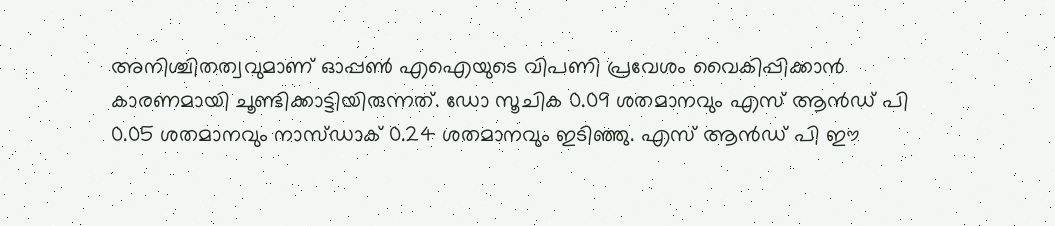അനിശ്ചിതത്വവുമാണ് ഓപ്പൺ എഐയുടെ വിപണി പ്രവേശം വൈകിപ്പിക്കാൻ കാരണമായി ചൂണ്ടിക്കാട്ടിയിരുന്നത്. ഡോ സൂചിക 0.09 ശതമാനവും എസ് ആൻഡ് പി 0.05 ശതമാനവും നാസ്ഡാക് 0.24 ശതമാനവും ഇടിഞ്ഞു. എസ് ആൻഡ് പി ഈ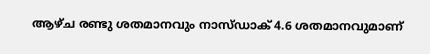ആഴ്ച രണ്ടു ശതമാനവും നാസ്ഡാക് 4.6 ശതമാനവുമാണ്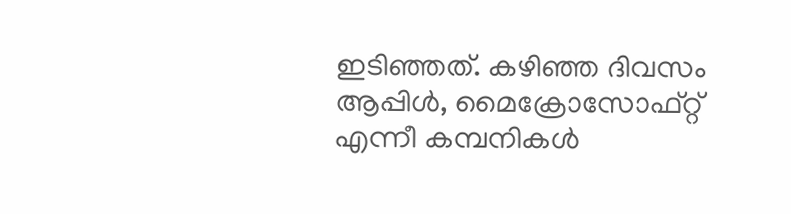ഇടിഞ്ഞത്. കഴിഞ്ഞ ദിവസം ആപ്പിൾ, മൈക്രോസോഫ്റ്റ് എന്നീ കമ്പനികൾ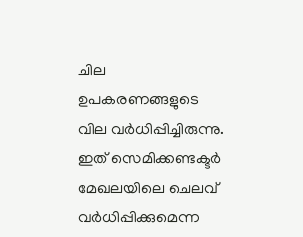ചില ഉപകരണങ്ങളുടെ വില വർധിപ്പിച്ചിരുന്നു. ഇത് സെമിക്കണ്ടക്ടർ മേഖലയിലെ ചെലവ് വർധിപ്പിക്കുമെന്ന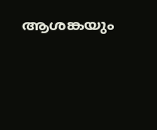ആശങ്കയും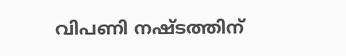വിപണി നഷ്ടത്തിന്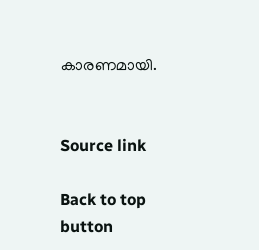കാരണമായി.


Source link

Back to top button